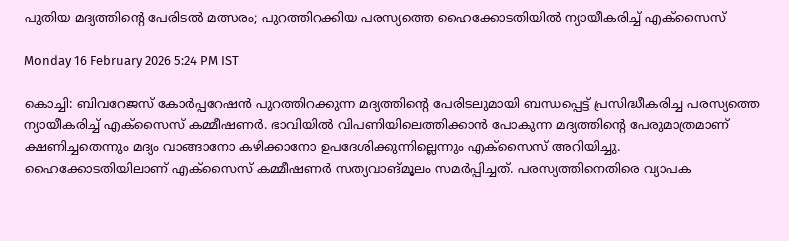പുതിയ മദ്യത്തിന്റെ പേരിടൽ മത്സരം; പുറത്തിറക്കിയ പരസ്യത്തെ ഹൈക്കോടതിയിൽ ന്യായീകരിച്ച് എക്‌സൈസ്

Monday 16 February 2026 5:24 PM IST

കൊച്ചി: ബിവറേജസ് കോർപ്പറേഷൻ പുറത്തിറക്കുന്ന മദ്യത്തിന്റെ പേരിടലുമായി ബന്ധപ്പെട്ട് പ്രസിദ്ധീകരിച്ച പരസ്യത്തെ ന്യായീകരിച്ച് എക്‌സൈസ് കമ്മീഷണർ. ഭാവിയിൽ വിപണിയിലെത്തിക്കാൻ പോകുന്ന മദ്യത്തിന്റെ പേരുമാത്രമാണ് ക്ഷണിച്ചതെന്നും മദ്യം വാങ്ങാനോ കഴിക്കാനോ ഉപദേശിക്കുന്നില്ലെന്നും എക്‌സൈസ് അറിയിച്ചു. ഹൈക്കോടതിയിലാണ് എക്‌സൈസ് കമ്മീഷണർ സത്യവാങ്മൂലം സമർപ്പിച്ചത്. പരസ്യത്തിനെതിരെ വ്യാപക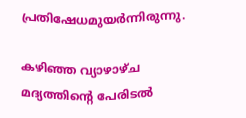പ്രതിഷേധമുയർന്നിരുന്നു.

കഴിഞ്ഞ വ്യാഴാഴ്ച മദ്യത്തിന്റെ പേരിടൽ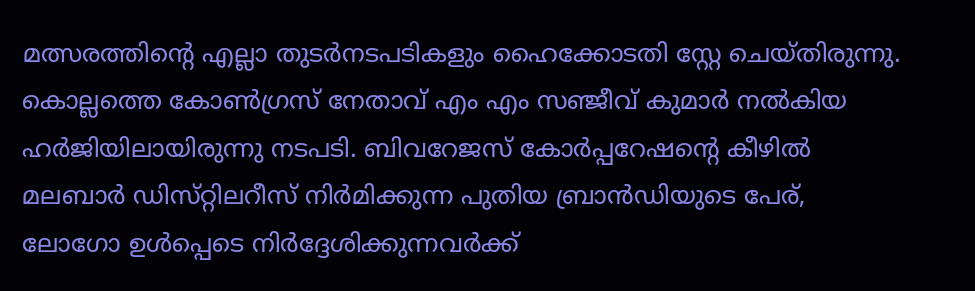മത്സരത്തിന്റെ എല്ലാ തുടർനടപടികളും ഹൈക്കോടതി സ്റ്റേ ചെയ്തിരുന്നു. കൊല്ലത്തെ കോൺഗ്രസ് നേതാവ് എം എം സഞ്ജീവ് കുമാർ നൽകിയ ഹർജിയിലായിരുന്നു നടപടി. ബിവറേജസ് കോർപ്പറേഷന്റെ കീഴിൽ മലബാർ ഡിസ്‌റ്റിലറീസ് നിർമിക്കുന്ന പുതിയ ബ്രാൻഡിയുടെ പേര്, ലോഗോ ഉൾപ്പെടെ നിർദ്ദേശിക്കുന്നവർക്ക്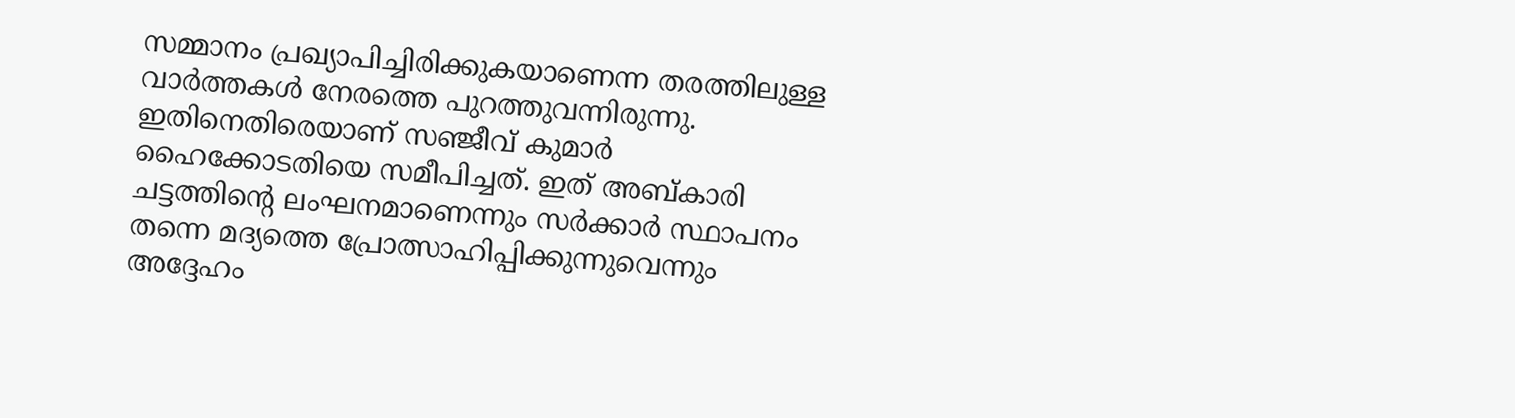സമ്മാനം പ്രഖ്യാപിച്ചിരിക്കുകയാണെന്ന തരത്തിലുള്ള വാർത്തകൾ നേരത്തെ പുറത്തുവന്നിരുന്നു. ഇതിനെതിരെയാണ് സഞ്ജീവ് കുമാർ ഹൈക്കോടതിയെ സമീപിച്ചത്. ഇത് അബ്കാരി ചട്ടത്തിന്റെ ലംഘനമാണെന്നും സർക്കാർ സ്ഥാപനം തന്നെ മദ്യത്തെ പ്രോത്സാഹിപ്പിക്കുന്നുവെന്നും അദ്ദേഹം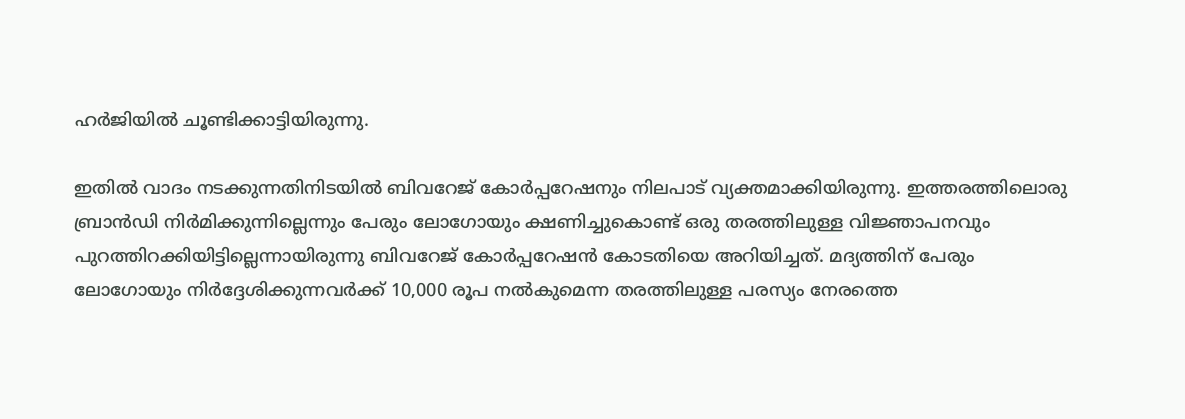ഹർജിയിൽ ചൂണ്ടിക്കാട്ടിയിരുന്നു.

ഇതിൽ വാദം നടക്കുന്നതിനിടയിൽ ബിവറേജ് കോർപ്പറേഷനും നിലപാട് വ്യക്തമാക്കിയിരുന്നു. ഇത്തരത്തിലൊരു ബ്രാൻഡി നിർമിക്കുന്നില്ലെന്നും പേരും ലോഗോയും ക്ഷണിച്ചുകൊണ്ട് ഒരു തരത്തിലുള്ള വിജ്ഞാപനവും പുറത്തിറക്കിയിട്ടില്ലെന്നായിരുന്നു ബിവറേജ് കോർപ്പറേഷൻ കോടതിയെ അറിയിച്ചത്. മദ്യത്തിന് പേരും ലോഗോയും നിർദ്ദേശിക്കുന്നവർക്ക് 10,000 രൂപ നൽകുമെന്ന തരത്തിലുള്ള പരസ്യം നേരത്തെ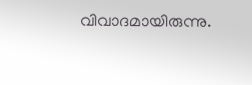വിവാദമായിരുന്നു.